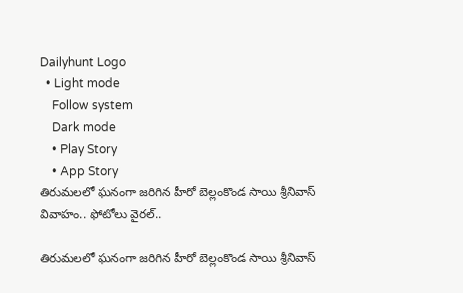Dailyhunt Logo
  • Light mode
    Follow system
    Dark mode
    • Play Story
    • App Story
తిరుమలలో ఘనంగా జరిగిన హీరో బెల్లంకొండ సాయి శ్రీనివాస్ వివాహం.. ఫోటోలు వైరల్..

తిరుమలలో ఘనంగా జరిగిన హీరో బెల్లంకొండ సాయి శ్రీనివాస్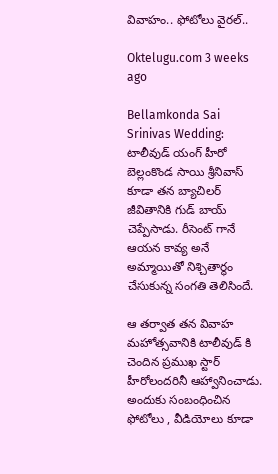వివాహం.. ఫోటోలు వైరల్..

Oktelugu.com 3 weeks ago

Bellamkonda Sai Srinivas Wedding: టాలీవుడ్ యంగ్ హీరో బెల్లంకొండ సాయి శ్రీనివాస్ కూడా తన బ్యాచిలర్ జీవితానికి గుడ్ బాయ్ చెప్పేసాడు. రీసెంట్ గానే ఆయన కావ్య అనే అమ్మాయితో నిశ్చితార్థం చేసుకున్న సంగతి తెలిసిందే.

ఆ తర్వాత తన వివాహ మహోత్సవానికి టాలీవుడ్ కి చెందిన ప్రముఖ స్టార్ హీరోలందరినీ ఆహ్వానించాడు. అందుకు సంబంధించిన ఫోటోలు , వీడియోలు కూడా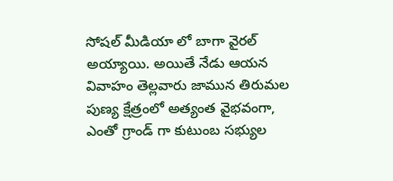సోషల్ మీడియా లో బాగా వైరల్ అయ్యాయి. అయితే నేడు ఆయన వివాహం తెల్లవారు జామున తిరుమల పుణ్య క్షేత్రంలో అత్యంత వైభవంగా, ఎంతో గ్రాండ్ గా కుటుంబ సభ్యుల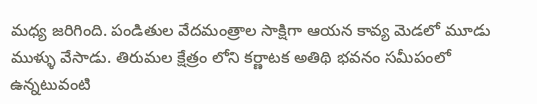మధ్య జరిగింది. పండితుల వేదమంత్రాల సాక్షిగా ఆయన కావ్య మెడలో మూడు ముళ్ళు వేసాడు. తిరుమల క్షేత్రం లోని కర్ణాటక అతిథి భవనం సమీపంలో ఉన్నటువంటి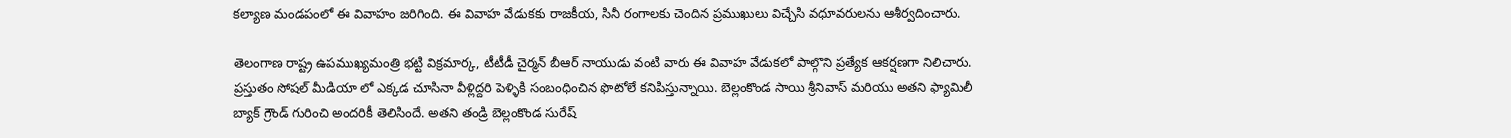కల్యాణ మండపంలో ఈ వివాహం జరిగింది. ఈ వివాహ వేడుకకు రాజకీయ, సినీ రంగాలకు చెందిన ప్రముఖులు విచ్చేసి వధూవరులను ఆశీర్వదించారు.

తెలంగాణ రాష్ట్ర ఉపముఖ్యమంత్రి భట్టి విక్రమార్క, టీటీడీ చైర్మన్ బీఆర్ నాయుడు వంటి వారు ఈ వివాహ వేడుకలో పాల్గొని ప్రత్యేక ఆకర్షణగా నిలిచారు. ప్రస్తుతం సోషల్ మీడియా లో ఎక్కడ చూసినా వీళ్లిద్దరి పెళ్ళికి సంబంధించిన ఫొటోలే కనిపిస్తున్నాయి. బెల్లంకొండ సాయి శ్రీనివాస్ మరియు అతని ఫ్యామిలీ బ్యాక్ గ్రౌండ్ గురించి అందరికీ తెలిసిందే. అతని తండ్రి బెల్లంకొండ సురేష్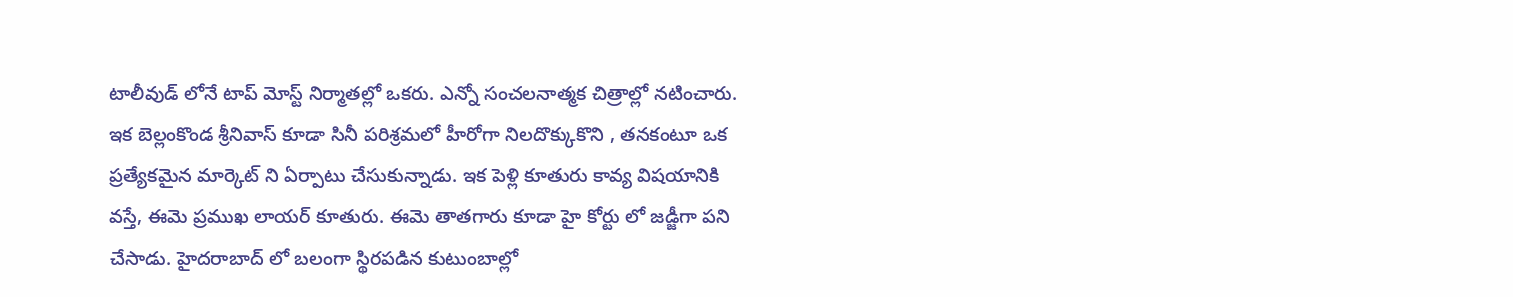టాలీవుడ్ లోనే టాప్ మోస్ట్ నిర్మాతల్లో ఒకరు. ఎన్నో సంచలనాత్మక చిత్రాల్లో నటించారు. ఇక బెల్లంకొండ శ్రీనివాస్ కూడా సినీ పరిశ్రమలో హీరోగా నిలదొక్కుకొని , తనకంటూ ఒక ప్రత్యేకమైన మార్కెట్ ని ఏర్పాటు చేసుకున్నాడు. ఇక పెళ్లి కూతురు కావ్య విషయానికి వస్తే, ఈమె ప్రముఖ లాయర్ కూతురు. ఈమె తాతగారు కూడా హై కోర్టు లో జడ్జీగా పని చేసాడు. హైదరాబాద్ లో బలంగా స్థిరపడిన కుటుంబాల్లో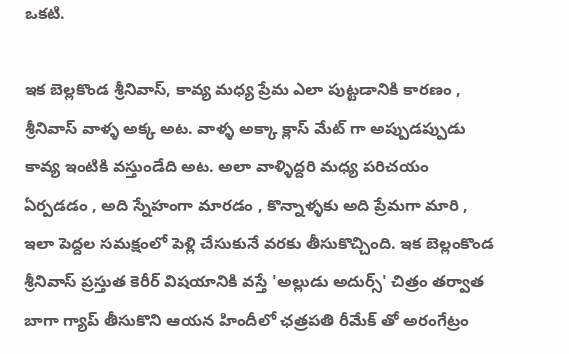ఒకటి.

ఇక బెల్లకొండ శ్రీనివాస్, కావ్య మధ్య ప్రేమ ఎలా పుట్టడానికి కారణం , శ్రీనివాస్ వాళ్ళ అక్క అట. వాళ్ళ అక్కా క్లాస్ మేట్ గా అప్పుడప్పుడు కావ్య ఇంటికి వస్తుండేది అట. అలా వాళ్ళిద్దరి మధ్య పరిచయం ఏర్పడడం , అది స్నేహంగా మారడం , కొన్నాళ్ళకు అది ప్రేమగా మారి , ఇలా పెద్దల సమక్షంలో పెళ్లి చేసుకునే వరకు తీసుకొచ్చింది. ఇక బెల్లంకొండ శ్రీనివాస్ ప్రస్తుత కెరీర్ విషయానికి వస్తే 'అల్లుడు అదుర్స్' చిత్రం తర్వాత బాగా గ్యాప్ తీసుకొని ఆయన హిందీలో ఛత్రపతి రీమేక్ తో అరంగేట్రం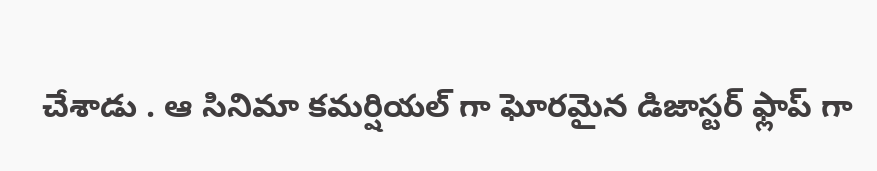చేశాడు . ఆ సినిమా కమర్షియల్ గా ఘోరమైన డిజాస్టర్ ఫ్లాప్ గా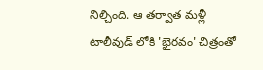నిల్చింది. ఆ తర్వాత మళ్లీ టాలీవుడ్ లోకి 'భైరవం' చిత్రంతో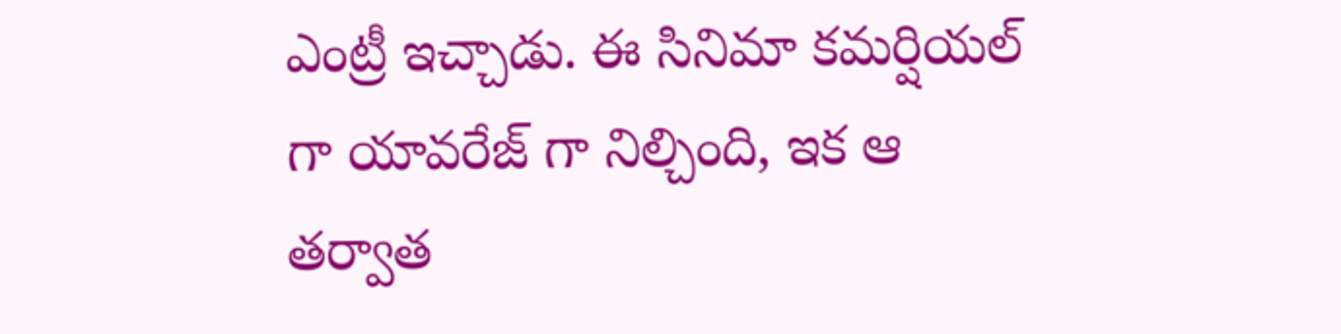ఎంట్రీ ఇచ్చాడు. ఈ సినిమా కమర్షియల్ గా యావరేజ్ గా నిల్చింది, ఇక ఆ తర్వాత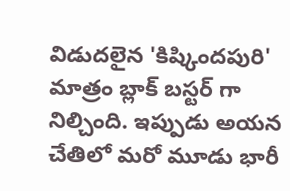విడుదలైన 'కిష్కిందపురి' మాత్రం బ్లాక్ బస్టర్ గా నిల్చింది. ఇప్పుడు అయన చేతిలో మరో మూడు భారీ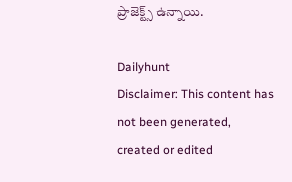ప్రాజెక్ట్స్ ఉన్నాయి.

Dailyhunt
Disclaimer: This content has not been generated, created or edited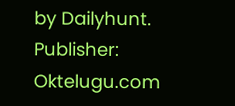by Dailyhunt. Publisher: Oktelugu.com